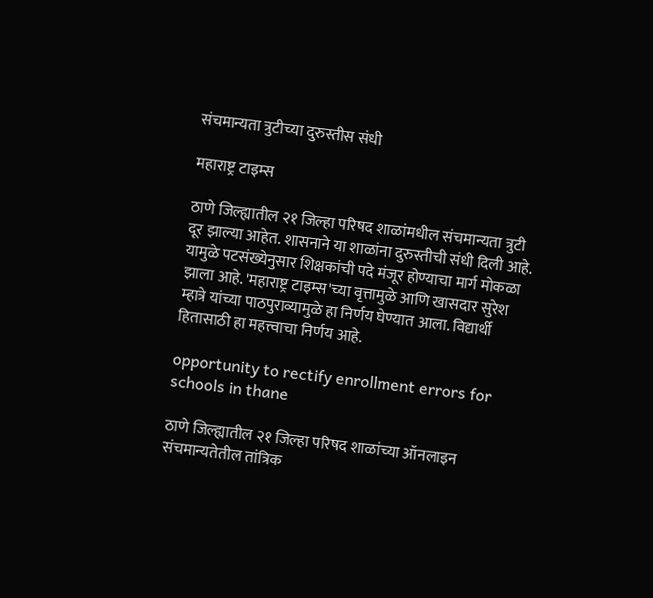संचमान्यता त्रुटीच्या दुरुस्तीस संधी

महाराष्ट्र टाइम्स

ठाणे जिल्ह्यातील २१ जिल्हा परिषद शाळांमधील संचमान्यता त्रुटी दूर झाल्या आहेत. शासनाने या शाळांना दुरुस्तीची संधी दिली आहे. यामुळे पटसंख्येनुसार शिक्षकांची पदे मंजूर होण्याचा मार्ग मोकळा झाला आहे. 'महाराष्ट्र टाइम्स'च्या वृत्तामुळे आणि खासदार सुरेश म्हात्रे यांच्या पाठपुराव्यामुळे हा निर्णय घेण्यात आला. विद्यार्थी हितासाठी हा महत्त्वाचा निर्णय आहे.

opportunity to rectify enrollment errors for schools in thane

ठाणे जिल्ह्यातील २१ जिल्हा परिषद शाळांच्या ऑनलाइन संचमान्यतेतील तांत्रिक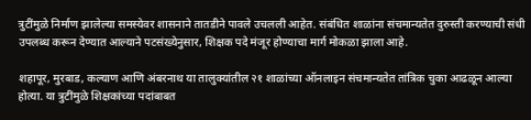त्रुटींमुळे निर्माण झालेल्या समस्येवर शासनाने तातडीने पावले उचलली आहेत. संबंधित शाळांना संचमान्यतेत दुरुस्ती करण्याची संधी उपलब्ध करून देण्यात आल्याने पटसंख्येनुसार, शिक्षक पदे मंजूर होण्याचा मार्ग मोकळा झाला आहे.

शहापूर, मुरबाड, कल्याण आणि अंबरनाथ या तालुक्यांतील २१ शाळांच्या ऑनलाइन संचमान्यतेत तांत्रिक चुका आढळून आल्या होत्या. या त्रुटींमुळे शिक्षकांच्या पदांबाबत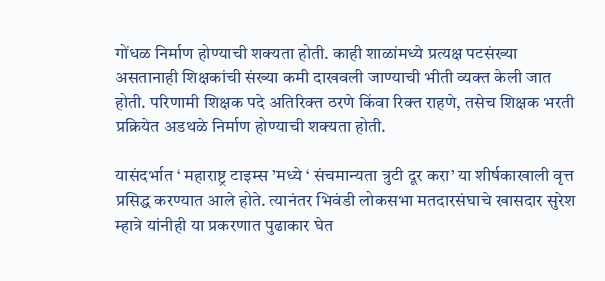गोंधळ निर्माण होण्याची शक्यता होती. काही शाळांमध्ये प्रत्यक्ष पटसंख्या असतानाही शिक्षकांची संख्या कमी दाखवली जाण्याची भीती व्यक्त केली जात होती. परिणामी शिक्षक पदे अतिरिक्त ठरणे किंवा रिक्त राहणे, तसेच शिक्षक भरती प्रक्रियेत अडथळे निर्माण होण्याची शक्यता होती.

यासंदर्भात ‘ महाराष्ट्र टाइम्स ’मध्ये ‘ संचमान्यता त्रुटी दूर करा’ या शीर्षकाखाली वृत्त प्रसिद्ध करण्यात आले होते. त्यानंतर भिवंडी लोकसभा मतदारसंघाचे खासदार सुरेश म्हात्रे यांनीही या प्रकरणात पुढाकार घेत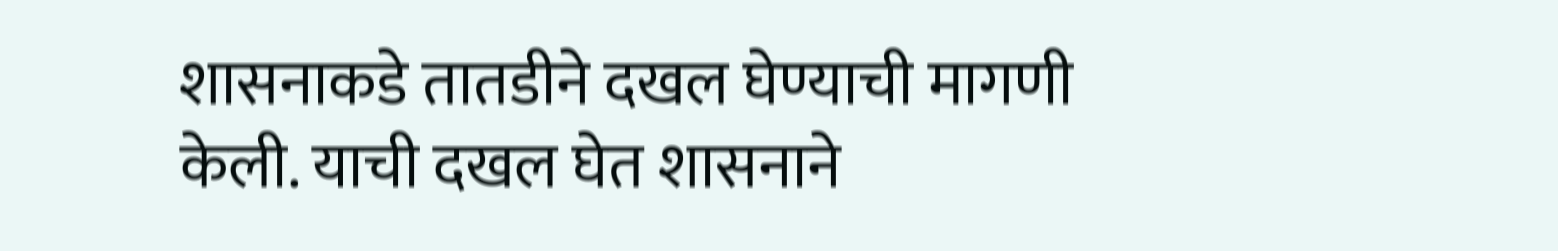शासनाकडे तातडीने दखल घेण्याची मागणी केली. याची दखल घेत शासनाने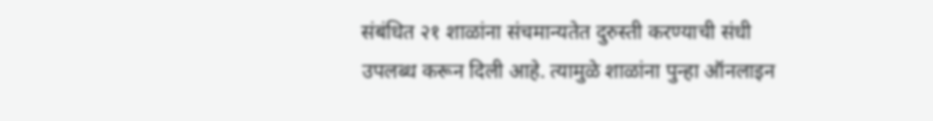संबंधित २१ शाळांना संचमान्यतेत दुरुस्ती करण्याची संधी उपलब्ध करून दिली आहे. त्यामुळे शाळांना पुन्हा ऑनलाइन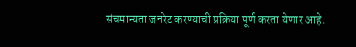संचमान्यता जनरेट करण्याची प्रक्रिया पूर्ण करता येणार आहे.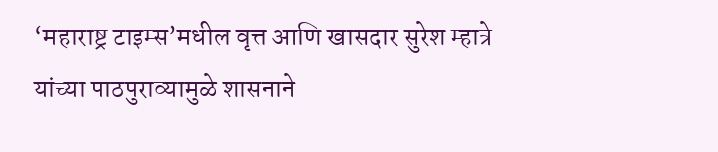‘महाराष्ट्र टाइम्स’मधील वृत्त आणि खासदार सुरेश म्हात्रे यांच्या पाठपुराव्यामुळे शासनाने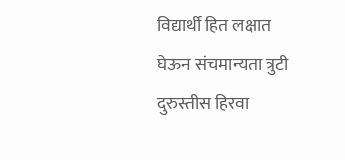विद्यार्थी हित लक्षात घेऊन संचमान्यता त्रुटी दुरुस्तीस हिरवा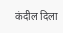कंदील दिला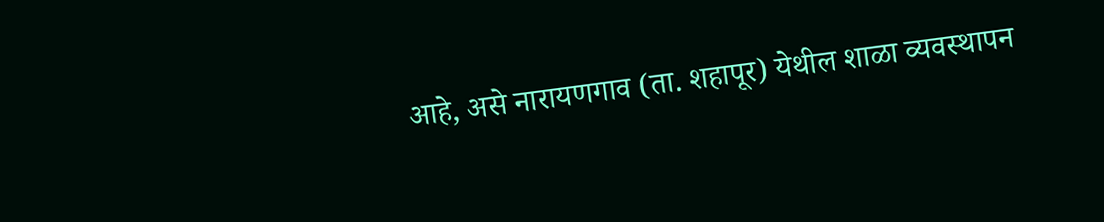आहे, असे नारायणगाव (ता. शहापूर) येथील शाळा व्यवस्थापन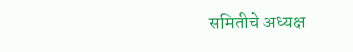समितीचे अध्यक्ष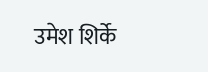उमेश शिर्के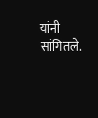यांनी सांगितले.